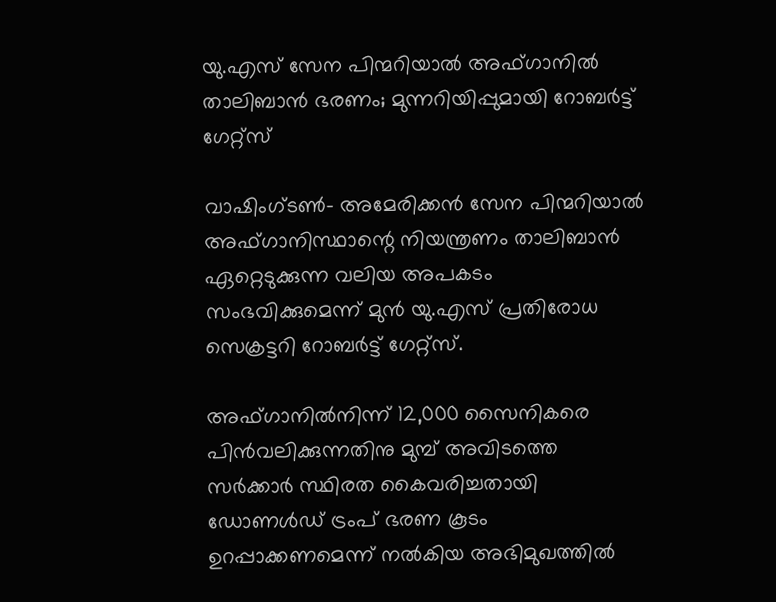യു.എസ് സേന പിന്മറിയാല്‍ അഫ്ഗാനില്‍ താലിബാന്‍ ഭരണം; മുന്നറിയിപ്പുമായി റോബര്‍ട്ട് ഗേറ്റ്‌സ്

വാഷിംഗ്ടണ്‍- അമേരിക്കന്‍ സേന പിന്മറിയാല്‍ അഫ്ഗാനിസ്ഥാന്റെ നിയന്ത്രണം താലിബാന്‍ ഏറ്റെടുക്കുന്ന വലിയ അപകടം സംഭവിക്കുമെന്ന് മുന്‍ യു.എസ് പ്രതിരോധ സെക്രട്ടറി റോബര്‍ട്ട് ഗേറ്റ്‌സ്.

അഫ്ഗാനില്‍നിന്ന് 12,000 സൈനികരെ പിന്‍വലിക്കുന്നതിനു മുമ്പ് അവിടത്തെ സര്‍ക്കാര്‍ സ്ഥിരത കൈവരിച്ചതായി ഡോണള്‍ഡ് ട്രംപ് ഭരണ കൂടം ഉറപ്പാക്കണമെന്ന് നല്‍കിയ അഭിമുഖത്തില്‍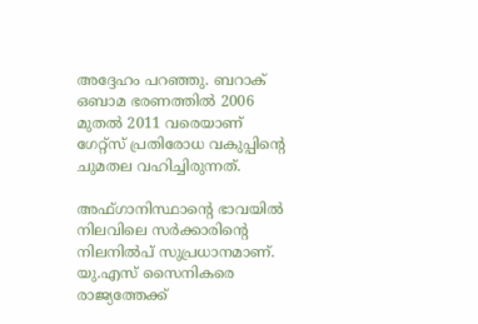അദ്ദേഹം പറഞ്ഞു. ബറാക് ഒബാമ ഭരണത്തില്‍ 2006 മുതല്‍ 2011 വരെയാണ് ഗേറ്റ്‌സ് പ്രതിരോധ വകുപ്പിന്റെ ചുമതല വഹിച്ചിരുന്നത്.

അഫ്ഗാനിസ്ഥാന്റെ ഭാവയില്‍ നിലവിലെ സര്‍ക്കാരിന്റെ നിലനില്‍പ് സുപ്രധാനമാണ്. യു.എസ് സൈനികരെ രാജ്യത്തേക്ക്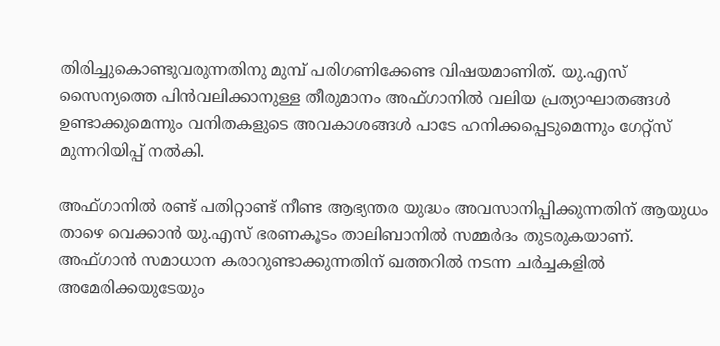തിരിച്ചുകൊണ്ടുവരുന്നതിനു മുമ്പ് പരിഗണിക്കേണ്ട വിഷയമാണിത്. യു.എസ് സൈന്യത്തെ പിന്‍വലിക്കാനുള്ള തീരുമാനം അഫ്ഗാനില്‍ വലിയ പ്രത്യാഘാതങ്ങള്‍ ഉണ്ടാക്കുമെന്നും വനിതകളുടെ അവകാശങ്ങള്‍ പാടേ ഹനിക്കപ്പെടുമെന്നും ഗേറ്റ്‌സ് മുന്നറിയിപ്പ് നല്‍കി.

അഫ്ഗാനില്‍ രണ്ട് പതിറ്റാണ്ട് നീണ്ട ആഭ്യന്തര യുദ്ധം അവസാനിപ്പിക്കുന്നതിന് ആയുധം താഴെ വെക്കാന്‍ യു.എസ് ഭരണകൂടം താലിബാനില്‍ സമ്മര്‍ദം തുടരുകയാണ്. അഫ്ഗാന്‍ സമാധാന കരാറുണ്ടാക്കുന്നതിന് ഖത്തറില്‍ നടന്ന ചര്‍ച്ചകളില്‍ അമേരിക്കയുടേയും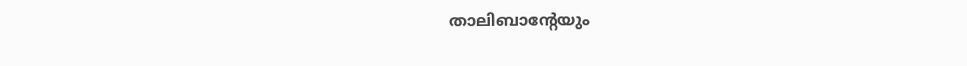താലിബാന്റേയും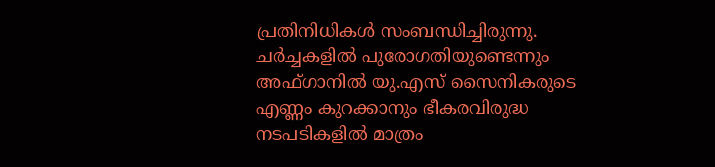പ്രതിനിധികള്‍ സംബന്ധിച്ചിരുന്നു. ചര്‍ച്ചകളില്‍ പുരോഗതിയുണ്ടെന്നും അഫ്ഗാനില്‍ യു.എസ് സൈനികരുടെ എണ്ണം കുറക്കാനും ഭീകരവിരുദ്ധ നടപടികളില്‍ മാത്രം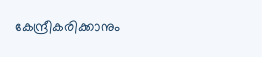കേന്ദ്രീകരിക്കാനും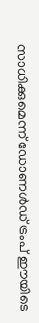സാധിക്കുമെന്ന് ഡോണള്‍ഡ് ട്രംപ് ഈയിടെ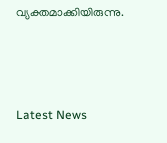വ്യക്തമാക്കിയിരുന്നു.



Latest News